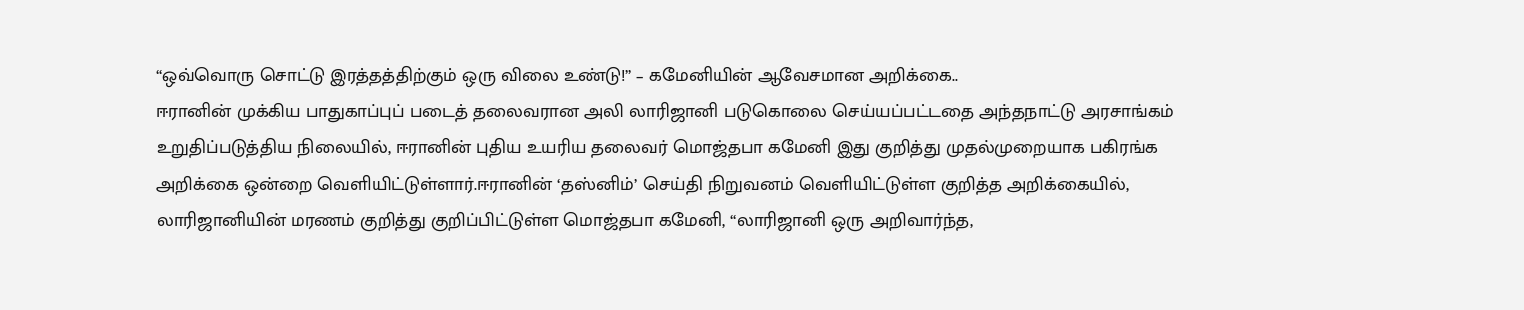“ஒவ்வொரு சொட்டு இரத்தத்திற்கும் ஒரு விலை உண்டு!” – கமேனியின் ஆவேசமான அறிக்கை..
ஈரானின் முக்கிய பாதுகாப்புப் படைத் தலைவரான அலி லாரிஜானி படுகொலை செய்யப்பட்டதை அந்தநாட்டு அரசாங்கம் உறுதிப்படுத்திய நிலையில், ஈரானின் புதிய உயரிய தலைவர் மொஜ்தபா கமேனி இது குறித்து முதல்முறையாக பகிரங்க அறிக்கை ஒன்றை வெளியிட்டுள்ளார்.ஈரானின் ‘தஸ்னிம்’ செய்தி நிறுவனம் வெளியிட்டுள்ள குறித்த அறிக்கையில், லாரிஜானியின் மரணம் குறித்து குறிப்பிட்டுள்ள மொஜ்தபா கமேனி, “லாரிஜானி ஒரு அறிவார்ந்த,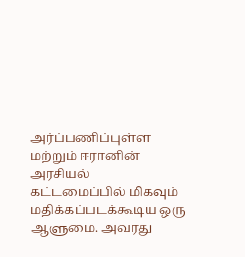அர்ப்பணிப்புள்ள மற்றும் ஈரானின் அரசியல் கட்டமைப்பில் மிகவும் மதிக்கப்படக்கூடிய ஒரு ஆளுமை. அவரது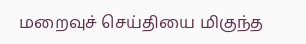மறைவுச் செய்தியை மிகுந்த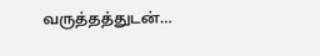வருத்தத்துடன்…